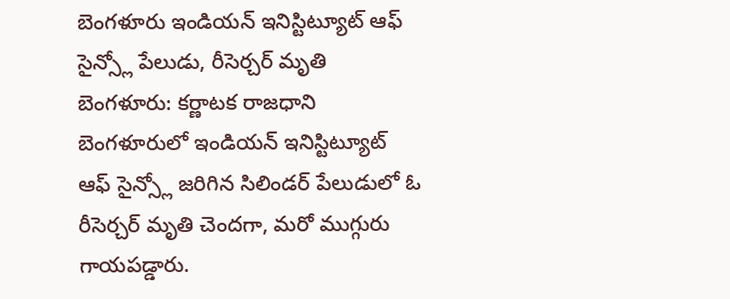బెంగళూరు ఇండియన్ ఇనిస్టిట్యూట్ ఆఫ్ సైన్స్లో పేలుడు, రీసెర్చర్ మృతి
బెంగళూరు: కర్ణాటక రాజధాని బెంగళూరులో ఇండియన్ ఇనిస్టిట్యూట్ ఆఫ్ సైన్స్లో జరిగిన సిలిండర్ పేలుడులో ఓ రీసెర్చర్ మృతి చెందగా, మరో ముగ్గురు గాయపడ్డారు.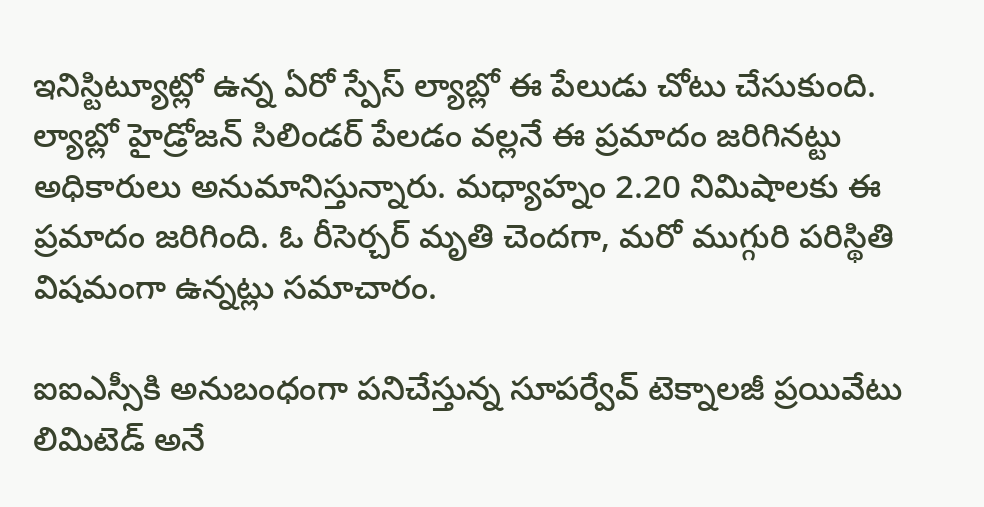ఇనిస్టిట్యూట్లో ఉన్న ఏరో స్పేస్ ల్యాబ్లో ఈ పేలుడు చోటు చేసుకుంది.
ల్యాబ్లో హైడ్రోజన్ సిలిండర్ పేలడం వల్లనే ఈ ప్రమాదం జరిగినట్టు అధికారులు అనుమానిస్తున్నారు. మధ్యాహ్నం 2.20 నిమిషాలకు ఈ ప్రమాదం జరిగింది. ఓ రీసెర్చర్ మృతి చెందగా, మరో ముగ్గురి పరిస్థితి విషమంగా ఉన్నట్లు సమాచారం.

ఐఐఎస్సీకి అనుబంధంగా పనిచేస్తున్న సూపర్వేవ్ టెక్నాలజీ ప్రయివేటు లిమిటెడ్ అనే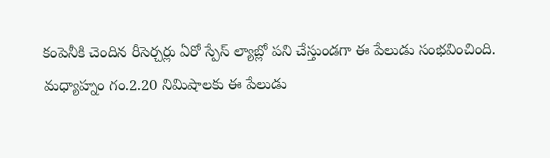కంపెనీకి చెందిన రీసెర్చర్లు ఏరో స్పేస్ ల్యాబ్లో పని చేస్తుండగా ఈ పేలుడు సంభవించింది.
మధ్యాహ్నం గం.2.20 నిమిషాలకు ఈ పేలుడు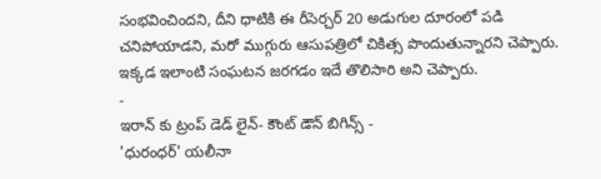సంభవించిందని, దీని ధాటికి ఈ రీసెర్చర్ 20 అడుగుల దూరంలో పడి చనిపోయాడని, మరో ముగ్గురు ఆసుపత్రిలో చికిత్స పొందుతున్నారని చెప్పారు. ఇక్కడ ఇలాంటి సంఘటన జరగడం ఇదే తొలిసారి అని చెప్పారు.
-
ఇరాన్ కు ట్రంప్ డెడ్ లైన్- కౌంట్ డౌన్ బిగిన్స్ -
'ధురంధర్' యలీనా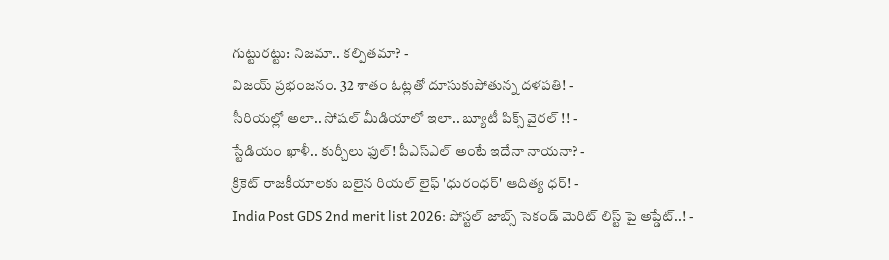గుట్టురట్టు: నిజమా.. కల్పితమా? -
విజయ్ ప్రభంజనం. 32 శాతం ఓట్లతో దూసుకుపోతున్న దళపతి! -
సీరియల్లో అలా.. సోషల్ మీడియాలో ఇలా.. బ్యూటీ పిక్స్ వైరల్ !! -
స్టేడియం ఖాళీ.. కుర్చీలు ఫుల్! పీఎస్ఎల్ అంటే ఇదేనా నాయనా? -
క్రికెట్ రాజకీయాలకు బలైన రియల్ లైఫ్ 'ధురంధర్' ఆదిత్య ధర్! -
India Post GDS 2nd merit list 2026: పోస్టల్ జాబ్స్ సెకండ్ మెరిట్ లిస్ట్ పై అప్డేట్..! -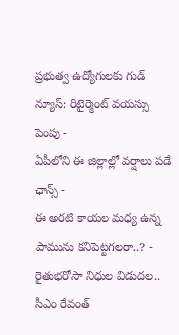ప్రభుత్వ ఉద్యోగులకు గుడ్ న్యూస్: రిటైర్మెంట్ వయస్సు పెంపు -
ఏపీలోని ఈ జిల్లాల్లో వర్షాలు పడే ఛాన్స్ -
ఈ అరటి కాయల మధ్య ఉన్న పామును కనిపెట్టగలరా..? -
రైతుభరోసా నిధుల విడుదల.. సీఎం రేవంత్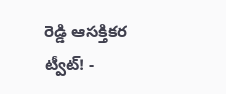రెడ్డి ఆసక్తికర ట్వీట్! -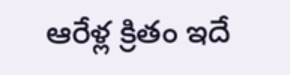ఆరేళ్ల క్రితం ఇదే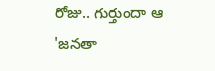రోజు.. గుర్తుందా ఆ 'జనతా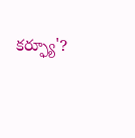కర్ఫ్యూ'?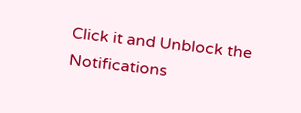Click it and Unblock the Notifications